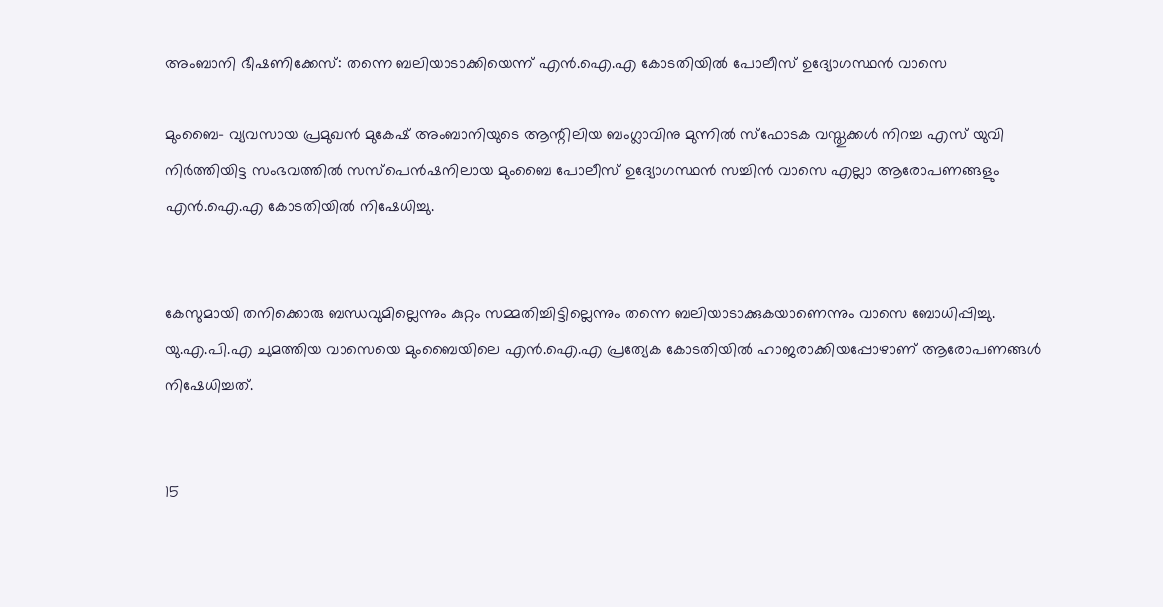അംബാനി ഭീഷണിക്കേസ്: തന്നെ ബലിയാടാക്കിയെന്ന് എന്‍.ഐ.എ കോടതിയില്‍ പോലീസ് ഉദ്യോഗസ്ഥന്‍ വാസെ

മുംബൈ- വ്യവസായ പ്രമുഖന്‍ മുകേഷ് അംബാനിയുടെ ആന്റിലിയ ബംഗ്ലാവിനു മുന്നില്‍ സ്‌ഫോടക വസ്തുക്കള്‍ നിറച്ച എസ് യുവി നിര്‍ത്തിയിട്ട സംഭവത്തില്‍ സസ്‌പെന്‍ഷനിലായ മുംബൈ പോലീസ് ഉദ്യോഗസ്ഥന്‍ സച്ചിന്‍ വാസെ എല്ലാ ആരോപണങ്ങളും എന്‍.ഐ.എ കോടതിയില്‍ നിഷേധിച്ചു.


കേസുമായി തനിക്കൊരു ബന്ധവുമില്ലെന്നും കുറ്റം സമ്മതിച്ചിട്ടില്ലെന്നും തന്നെ ബലിയാടാക്കുകയാണെന്നും വാസെ ബോധിപ്പിച്ചു. യു.എ.പി.എ ചുമത്തിയ വാസെയെ മുംബൈയിലെ എന്‍.ഐ.എ പ്രത്യേക കോടതിയില്‍ ഹാജരാക്കിയപ്പോഴാണ് ആരോപണങ്ങള്‍ നിഷേധിച്ചത്.


15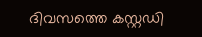ദിവസത്തെ കസ്റ്റഡി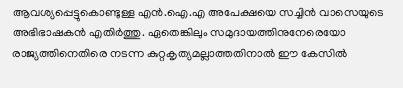ആവശ്യപ്പെട്ടുകൊണ്ടുള്ള എന്‍.ഐ.എ അപേക്ഷയെ സച്ചിന്‍ വാസെയുടെ അഭിഭാഷകന്‍ എതിര്‍ത്തു. ഏതെങ്കിലും സമുദായത്തിനുനേരെയോ രാജ്യത്തിനെതിരെ നടന്ന കുറ്റകൃത്യമല്ലാത്തതിനാല്‍ ഈ കേസില്‍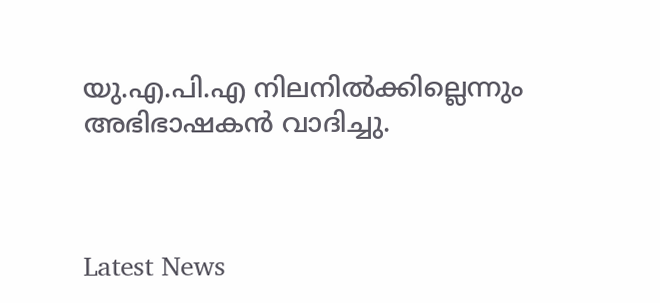യു.എ.പി.എ നിലനില്‍ക്കില്ലെന്നും അഭിഭാഷകന്‍ വാദിച്ചു.



Latest News